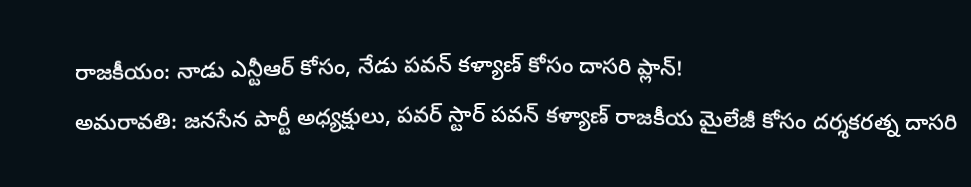రాజకీయం: నాడు ఎన్టీఆర్ కోసం, నేడు పవన్ కళ్యాణ్ కోసం దాసరి ప్లాన్!
అమరావతి: జనసేన పార్టీ అధ్యక్షులు, పవర్ స్టార్ పవన్ కళ్యాణ్ రాజకీయ మైలేజీ కోసం దర్శకరత్న దాసరి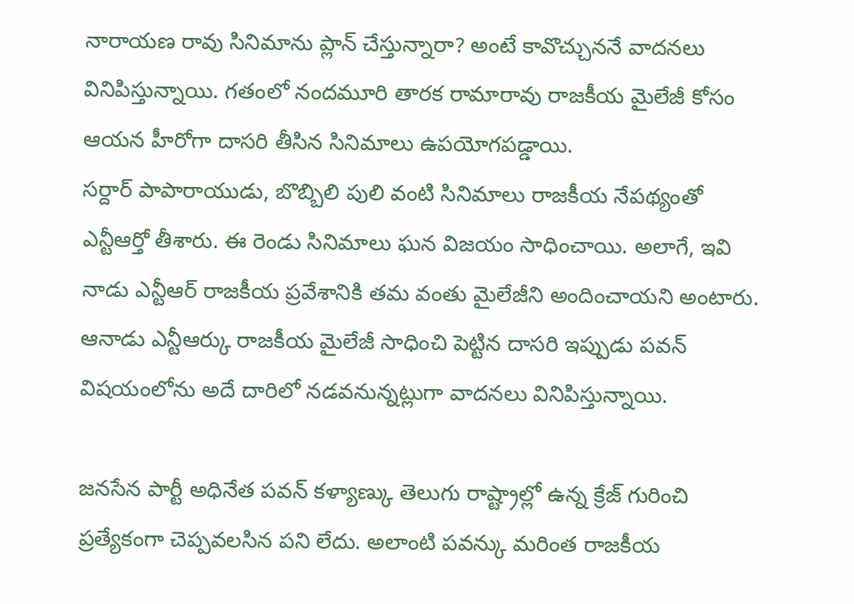నారాయణ రావు సినిమాను ప్లాన్ చేస్తున్నారా? అంటే కావొచ్చుననే వాదనలు వినిపిస్తున్నాయి. గతంలో నందమూరి తారక రామారావు రాజకీయ మైలేజీ కోసం ఆయన హీరోగా దాసరి తీసిన సినిమాలు ఉపయోగపడ్డాయి.
సర్దార్ పాపారాయుడు, బొబ్బిలి పులి వంటి సినిమాలు రాజకీయ నేపథ్యంతో ఎన్టీఆర్తో తీశారు. ఈ రెండు సినిమాలు ఘన విజయం సాధించాయి. అలాగే, ఇవి నాడు ఎన్టీఆర్ రాజకీయ ప్రవేశానికి తమ వంతు మైలేజీని అందించాయని అంటారు. ఆనాడు ఎన్టీఆర్కు రాజకీయ మైలేజీ సాధించి పెట్టిన దాసరి ఇప్పుడు పవన్ విషయంలోను అదే దారిలో నడవనున్నట్లుగా వాదనలు వినిపిస్తున్నాయి.

జనసేన పార్టీ అధినేత పవన్ కళ్యాణ్కు తెలుగు రాష్ట్రాల్లో ఉన్న క్రేజ్ గురించి ప్రత్యేకంగా చెప్పవలసిన పని లేదు. అలాంటి పవన్కు మరింత రాజకీయ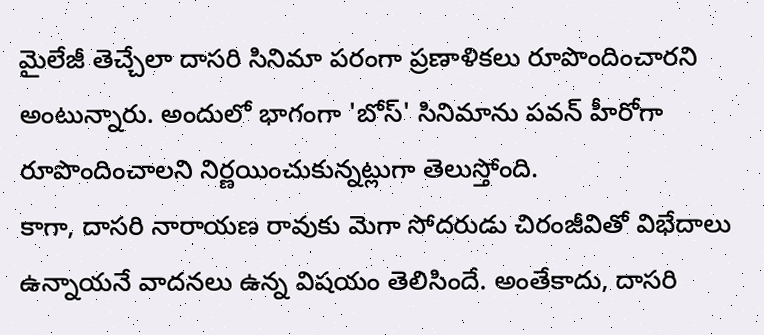మైలేజీ తెచ్చేలా దాసరి సినిమా పరంగా ప్రణాళికలు రూపొందించారని అంటున్నారు. అందులో భాగంగా 'బోస్' సినిమాను పవన్ హీరోగా రూపొందించాలని నిర్ణయించుకున్నట్లుగా తెలుస్తోంది.
కాగా, దాసరి నారాయణ రావుకు మెగా సోదరుడు చిరంజీవితో విభేదాలు ఉన్నాయనే వాదనలు ఉన్న విషయం తెలిసిందే. అంతేకాదు, దాసరి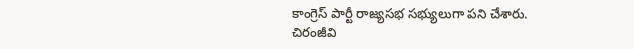కాంగ్రెస్ పార్టీ రాజ్యసభ సభ్యులుగా పని చేశారు. చిరంజీవి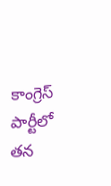కాంగ్రెస్ పార్టీలో తన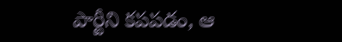పార్టీని కపపడం, ఆ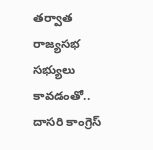తర్వాత రాజ్యసభ సభ్యులు కావడంతో.. దాసరి కాంగ్రెస్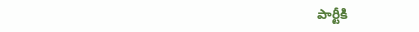పార్టీకి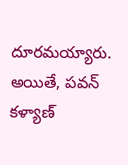దూరమయ్యారు. అయితే, పవన్ కళ్యాణ్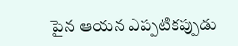పైన ఆయన ఎప్పటికప్పుడు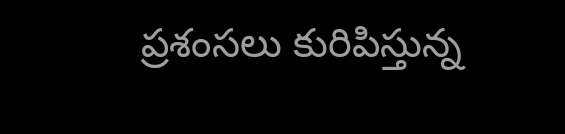ప్రశంసలు కురిపిస్తున్న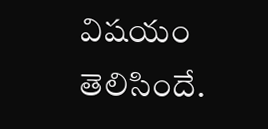విషయం తెలిసిందే.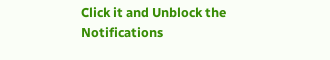Click it and Unblock the Notifications